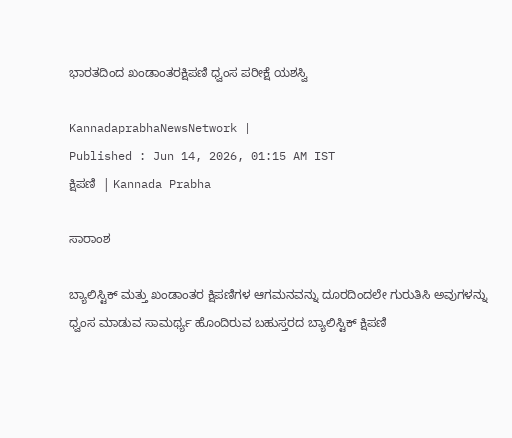ಭಾರತದಿಂದ ಖಂಡಾಂತರಕ್ಷಿಪಣಿ ಧ್ವಂಸ ಪರೀಕ್ಷೆ ಯಶಸ್ವಿ

KannadaprabhaNewsNetwork |
Published : Jun 14, 2026, 01:15 AM IST
ಕ್ಷಿಪಣಿ  | Kannada Prabha

ಸಾರಾಂಶ

ಬ್ಯಾಲಿಸ್ಟಿಕ್‌ ಮತ್ತು ಖಂಡಾಂತರ ಕ್ಷಿಪಣಿಗಳ ಆಗಮನವನ್ನು ದೂರದಿಂದಲೇ ಗುರುತಿಸಿ ಅವುಗಳನ್ನು ಧ್ವಂಸ ಮಾಡುವ ಸಾಮರ್ಥ್ಯ ಹೊಂದಿರುವ ಬಹುಸ್ತರದ ಬ್ಯಾಲಿಸ್ಟಿಕ್‌ ಕ್ಷಿಪಣಿ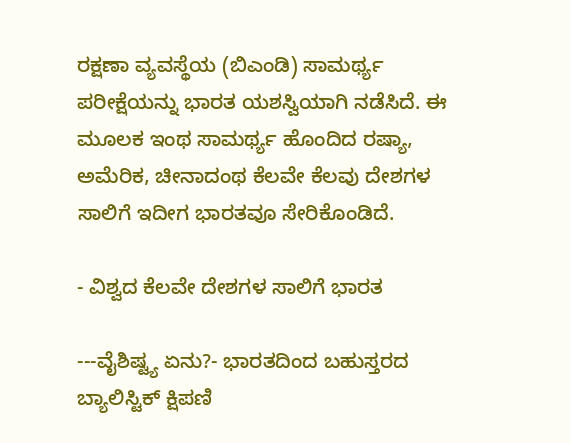ರಕ್ಷಣಾ ವ್ಯವಸ್ಥೆಯ (ಬಿಎಂಡಿ) ಸಾಮರ್ಥ್ಯ ಪರೀಕ್ಷೆಯನ್ನು ಭಾರತ ಯಶಸ್ವಿಯಾಗಿ ನಡೆಸಿದೆ. ಈ ಮೂಲಕ ಇಂಥ ಸಾಮರ್ಥ್ಯ ಹೊಂದಿದ ರಷ್ಯಾ, ಅಮೆರಿಕ, ಚೀನಾದಂಥ ಕೆಲವೇ ಕೆಲವು ದೇಶಗಳ ಸಾಲಿಗೆ ಇದೀಗ ಭಾರತವೂ ಸೇರಿಕೊಂಡಿದೆ.

- ವಿಶ್ವದ ಕೆಲವೇ ದೇಶಗಳ ಸಾಲಿಗೆ ಭಾರತ

---ವೈಶಿಷ್ಟ್ಯ ಏನು?- ಭಾರತದಿಂದ ಬಹುಸ್ತರದ ಬ್ಯಾಲಿಸ್ಟಿಕ್‌ ಕ್ಷಿಪಣಿ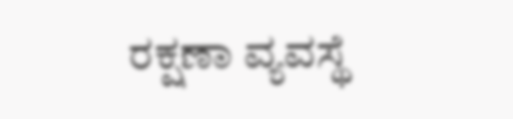ರಕ್ಷಣಾ ವ್ಯವಸ್ಥೆ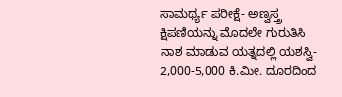ಸಾಮರ್ಥ್ಯ ಪರೀಕ್ಷೆ- ಅಣ್ವಸ್ತ್ರ ಕ್ಷಿಪಣಿಯನ್ನು ಮೊದಲೇ ಗುರುತಿಸಿ ನಾಶ ಮಾಡುವ ಯತ್ನದಲ್ಲಿ ಯಶಸ್ವಿ- 2,000-5,000 ಕಿ.ಮೀ. ದೂರದಿಂದ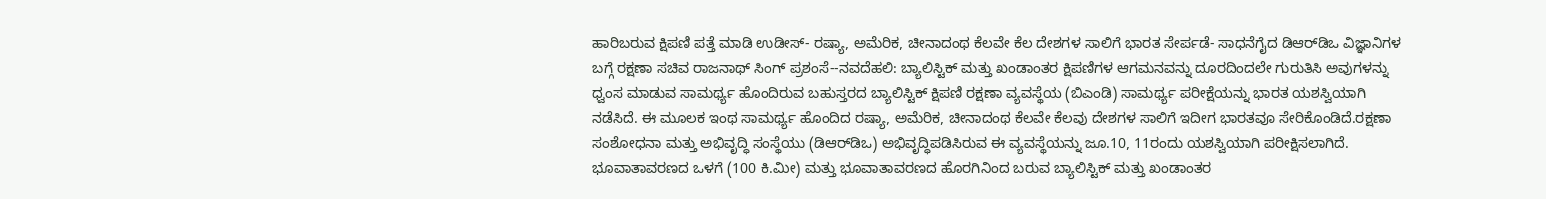ಹಾರಿಬರುವ ಕ್ಷಿಪಣಿ ಪತ್ತೆ ಮಾಡಿ ಉಡೀಸ್‌- ರಷ್ಯಾ, ಅಮೆರಿಕ, ಚೀನಾದಂಥ ಕೆಲವೇ ಕೆಲ ದೇಶಗಳ ಸಾಲಿಗೆ ಭಾರತ ಸೇರ್ಪಡೆ- ಸಾಧನೆಗೈದ ಡಿಆರ್‌ಡಿಒ ವಿಜ್ಞಾನಿಗಳ ಬಗ್ಗೆ ರಕ್ಷಣಾ ಸಚಿವ ರಾಜನಾಥ್‌ ಸಿಂಗ್‌ ಪ್ರಶಂಸೆ--ನವದೆಹಲಿ: ಬ್ಯಾಲಿಸ್ಟಿಕ್‌ ಮತ್ತು ಖಂಡಾಂತರ ಕ್ಷಿಪಣಿಗಳ ಆಗಮನವನ್ನು ದೂರದಿಂದಲೇ ಗುರುತಿಸಿ ಅವುಗಳನ್ನು ಧ್ವಂಸ ಮಾಡುವ ಸಾಮರ್ಥ್ಯ ಹೊಂದಿರುವ ಬಹುಸ್ತರದ ಬ್ಯಾಲಿಸ್ಟಿಕ್‌ ಕ್ಷಿಪಣಿ ರಕ್ಷಣಾ ವ್ಯವಸ್ಥೆಯ (ಬಿಎಂಡಿ) ಸಾಮರ್ಥ್ಯ ಪರೀಕ್ಷೆಯನ್ನು ಭಾರತ ಯಶಸ್ವಿಯಾಗಿ ನಡೆಸಿದೆ. ಈ ಮೂಲಕ ಇಂಥ ಸಾಮರ್ಥ್ಯ ಹೊಂದಿದ ರಷ್ಯಾ, ಅಮೆರಿಕ, ಚೀನಾದಂಥ ಕೆಲವೇ ಕೆಲವು ದೇಶಗಳ ಸಾಲಿಗೆ ಇದೀಗ ಭಾರತವೂ ಸೇರಿಕೊಂಡಿದೆ.ರಕ್ಷಣಾ ಸಂಶೋಧನಾ ಮತ್ತು ಅಭಿವೃದ್ಧಿ ಸಂಸ್ಥೆಯು (ಡಿಆರ್‌ಡಿಒ) ಅಭಿವೃದ್ಧಿಪಡಿಸಿರುವ ಈ ವ್ಯವಸ್ಥೆಯನ್ನು ಜೂ.10, 11ರಂದು ಯಶಸ್ವಿಯಾಗಿ ಪರೀಕ್ಷಿಸಲಾಗಿದೆ. ಭೂವಾತಾವರಣದ ಒಳಗೆ (100 ಕಿ.ಮೀ) ಮತ್ತು ಭೂವಾತಾವರಣದ ಹೊರಗಿನಿಂದ ಬರುವ ಬ್ಯಾಲಿಸ್ಟಿಕ್‌ ಮತ್ತು ಖಂಡಾಂತರ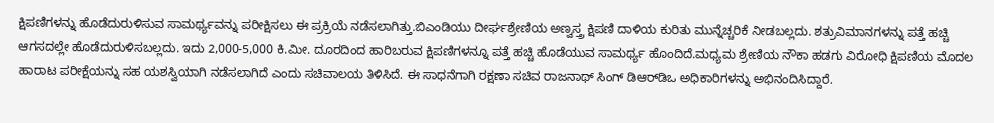ಕ್ಷಿಪಣಿಗಳನ್ನು ಹೊಡೆದುರುಳಿಸುವ ಸಾಮರ್ಥ್ಯವನ್ನು ಪರೀಕ್ಷಿಸಲು ಈ ಪ್ರಕ್ರಿಯೆ ನಡೆಸಲಾಗಿತ್ತು.ಬಿಎಂಡಿಯು ದೀರ್ಘಶ್ರೇಣಿಯ ಅಣ್ವಸ್ತ್ರ ಕ್ಷಿಪಣಿ ದಾಳಿಯ ಕುರಿತು ಮುನ್ನೆಚ್ಚರಿಕೆ ನೀಡಬಲ್ಲದು. ಶತ್ರುವಿಮಾನಗಳನ್ನು ಪತ್ತೆ ಹಚ್ಚಿ ಆಗಸದಲ್ಲೇ ಹೊಡೆದುರುಳಿಸಬಲ್ಲದು. ಇದು 2,000-5,000 ಕಿ.ಮೀ. ದೂರದಿಂದ ಹಾರಿಬರುವ ಕ್ಷಿಪಣಿಗಳನ್ನೂ ಪತ್ತೆ ಹಚ್ಚಿ ಹೊಡೆಯುವ ಸಾಮರ್ಥ್ಯ ಹೊಂದಿದೆ.ಮಧ್ಯಮ ಶ್ರೇಣಿಯ ನೌಕಾ ಹಡಗು ವಿರೋಧಿ ಕ್ಷಿಪಣಿಯ ಮೊದಲ ಹಾರಾಟ ಪರೀಕ್ಷೆಯನ್ನು ಸಹ ಯಶಸ್ವಿಯಾಗಿ ನಡೆಸಲಾಗಿದೆ ಎಂದು ಸಚಿವಾಲಯ ತಿಳಿಸಿದೆ. ಈ ಸಾಧನೆಗಾಗಿ ರಕ್ಷಣಾ ಸಚಿವ ರಾಜನಾಥ್‌ ಸಿಂಗ್‌ ಡಿಆರ್‌ಡಿಒ ಅಧಿಕಾರಿಗಳನ್ನು ಅಭಿನಂದಿಸಿದ್ದಾರೆ.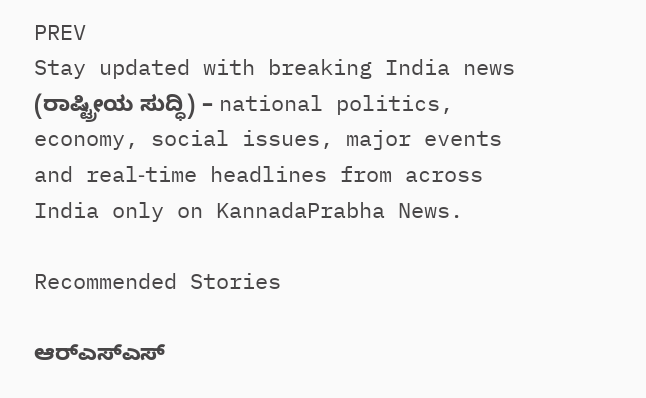PREV
Stay updated with breaking India news (ರಾಷ್ಟ್ರೀಯ ಸುದ್ಧಿ) – national politics, economy, social issues, major events and real‑time headlines from across India only on KannadaPrabha News.

Recommended Stories

ಆರ್‌ಎಸ್‌ಎಸ್‌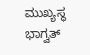ಮುಖ್ಯಸ್ಥ ಭಾಗ್ವತ್‌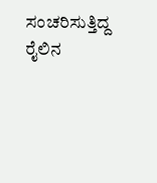ಸಂಚರಿಸುತ್ತಿದ್ದ ರೈಲಿನ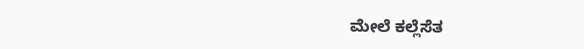ಮೇಲೆ ಕಲ್ಲೆಸೆತ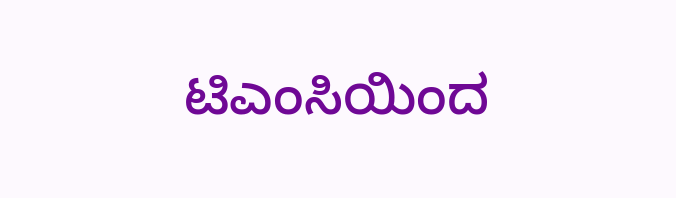ಟಿಎಂಸಿಯಿಂದ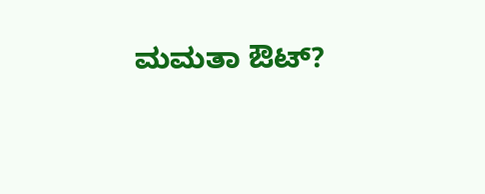ಮಮತಾ ಔಟ್‌?